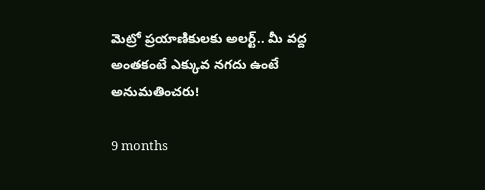మెట్రో ప్రయాణికులకు అలర్ట్.. మీ వద్ద అంతకంటే ఎక్కువ నగదు ఉంటే అనుమతించరు!

9 months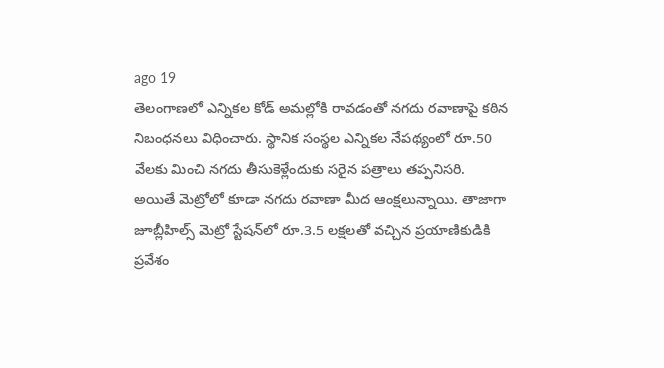ago 19
తెలంగాణలో ఎన్నికల కోడ్ అమల్లోకి రావడంతో నగదు రవాణాపై కఠిన నిబంధనలు విధించారు. స్థానిక సంస్థల ఎన్నికల నేపథ్యంలో రూ.50 వేలకు మించి నగదు తీసుకెళ్లేందుకు సరైన పత్రాలు తప్పనిసరి. అయితే మెట్రోలో కూడా నగదు రవాణా మీద ఆంక్షలున్నాయి. తాజాగా జూబ్లీహిల్స్ మెట్రో స్టేషన్‌లో రూ.3.5 లక్షలతో వచ్చిన ప్రయాణికుడికి ప్రవేశం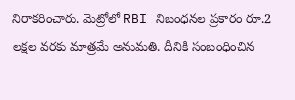నిరాకరించారు. మెట్రోలో RBI నిబంధనల ప్రకారం రూ.2 లక్షల వరకు మాత్రమే అనుమతి. దీనికి సంబంధించిన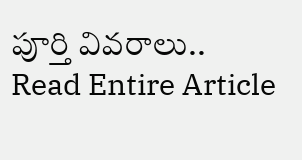పూర్తి వివరాలు..
Read Entire Article